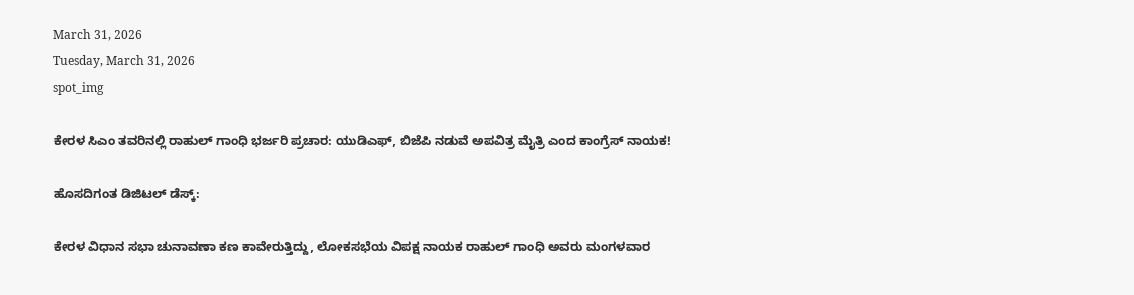March 31, 2026
Tuesday, March 31, 2026
spot_img

ಕೇರಳ ಸಿಎಂ ತವರಿನಲ್ಲಿ ರಾಹುಲ್ ಗಾಂಧಿ ಭರ್ಜರಿ ಪ್ರಚಾರ: ಯುಡಿಎಫ್, ಬಿಜೆಪಿ ನಡುವೆ ಅಪವಿತ್ರ ಮೈತ್ರಿ ಎಂದ ಕಾಂಗ್ರೆಸ್ ನಾಯಕ!

ಹೊಸದಿಗಂತ ಡಿಜಿಟಲ್ ಡೆಸ್ಕ್:

ಕೇರಳ ವಿಧಾನ ಸಭಾ ಚುನಾವಣಾ ಕಣ ಕಾವೇರುತ್ತಿದ್ದು, ಲೋಕಸಭೆಯ ವಿಪಕ್ಷ ನಾಯಕ ರಾಹುಲ್ ಗಾಂಧಿ ಅವರು ಮಂಗಳವಾರ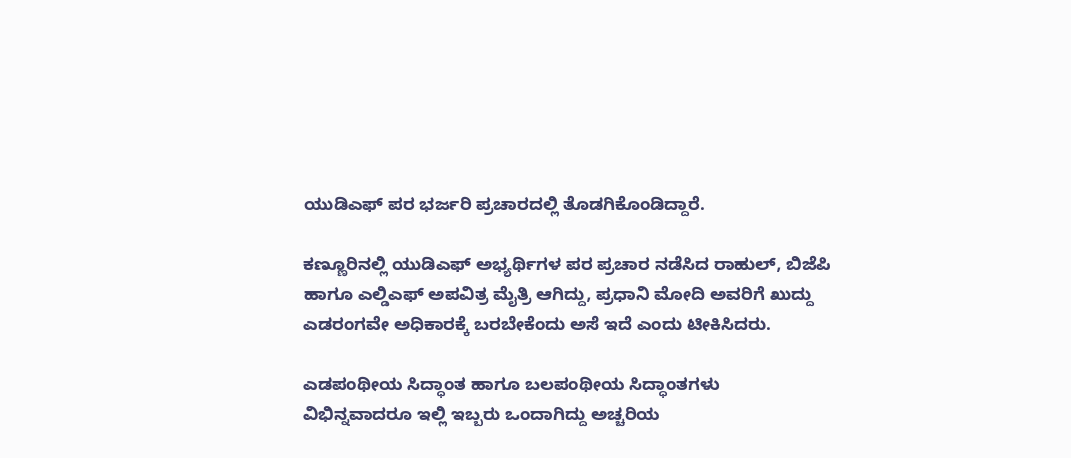ಯುಡಿಎಫ್ ಪರ ಭರ್ಜರಿ ಪ್ರಚಾರದಲ್ಲಿ ತೊಡಗಿಕೊಂಡಿದ್ದಾರೆ.

ಕಣ್ಣೂರಿನಲ್ಲಿ ಯುಡಿಎಫ್ ಅಭ್ಯರ್ಥಿಗಳ ಪರ ಪ್ರಚಾರ ನಡೆಸಿದ ರಾಹುಲ್, ಬಿಜೆಪಿ ಹಾಗೂ ಎಲ್ಡಿಎಫ್ ಅಪವಿತ್ರ ಮೈತ್ರಿ ಆಗಿದ್ದು, ಪ್ರಧಾನಿ ಮೋದಿ ಅವರಿಗೆ ಖುದ್ದು ಎಡರಂಗವೇ ಅಧಿಕಾರಕ್ಕೆ ಬರಬೇಕೆಂದು ಅಸೆ ಇದೆ ಎಂದು ಟೀಕಿಸಿದರು.

ಎಡಪಂಥೀಯ ಸಿದ್ಧಾಂತ ಹಾಗೂ ಬಲಪಂಥೀಯ ಸಿದ್ಧಾಂತಗಳು ವಿಭಿನ್ನವಾದರೂ ಇಲ್ಲಿ ಇಬ್ಬರು ಒಂದಾಗಿದ್ದು ಅಚ್ಚರಿಯ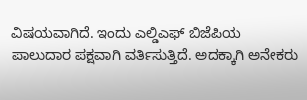ವಿಷಯವಾಗಿದೆ. ಇಂದು ಎಲ್ಡಿಎಫ್ ಬಿಜೆಪಿಯ ಪಾಲುದಾರ ಪಕ್ಷವಾಗಿ ವರ್ತಿಸುತ್ತಿದೆ. ಅದಕ್ಕಾಗಿ ಅನೇಕರು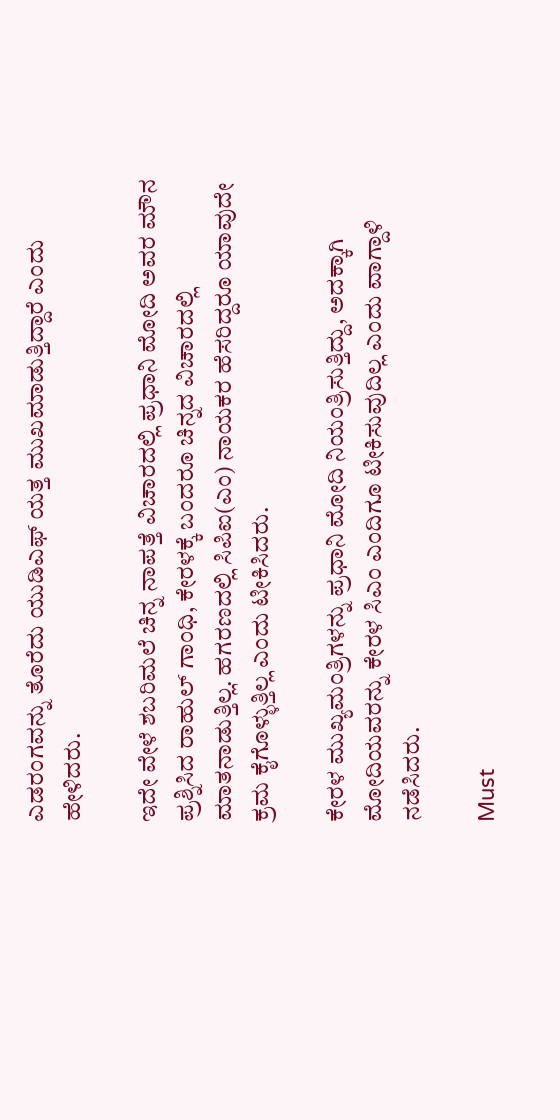ಎಡರಂಗವನ್ನು ತೊರೆದು ಯುಡಿಎಫ್ ಯತ್ತ ಮುಖಮಾಡುತ್ತಿದ್ದಾರೆ ಎಂದು ಹೇಳಿದರು.

ಇದೇ ವೇಳೆ ಶಬರಿಮಲೆ ಚಿನ್ನ ನಾಪತ್ತೆ ವಿಚಾರದಲ್ಲಿ ಪ್ರಧಾನಿ ಮೋದಿ ಅವರ ಮೌನ ಪ್ರಶ್ನಿಸಿದ ರಾಹುಲ್ ಗಾಂಧಿ, ಕೇರಳಕ್ಕೆ ಬಂದರೂ ಚಿನ್ನದ ವಿಚಾರದಲ್ಲಿ ಮಾತನಾಡುತ್ತಿಲ್ಲ. ಹಗರಣದಲ್ಲಿ ಸಿಪಿಐ(ಎಂ) ನಾಯಕರ ಹೆಸರಿದ್ದರೂ ಯಾವುದೇ ಕ್ರಮ ಕೈಗೊಳ್ಳುತ್ತಿಲ್ಲ ಎಂದು ಟೀಕಿಸಿದರು.

ಕೇರಳ ಮುಖ್ಯಮಂತ್ರಿಗಳನ್ನು ಪ್ರಧಾನಿ ಮೋದಿ ನಿಯಂತ್ರಿಸುತ್ತಿದ್ದು, ಅದಕ್ಕಾಗಿ ಮೋದಿಯವರನ್ನು ಕೇರಳ ಸಿಎಂ ಎಂದಿಗೂ ಟೀಕಿಸುವುದಿಲ್ಲ ಎಂದು ವಾಗ್ದಾಳಿ ನಡೆಸಿದರು.

Must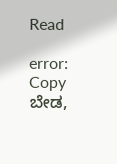Read

error: Copy ಬೇಡ,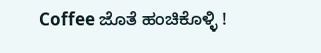Coffee ಜೊತೆ ಹಂಚಿಕೊಳ್ಳಿ !